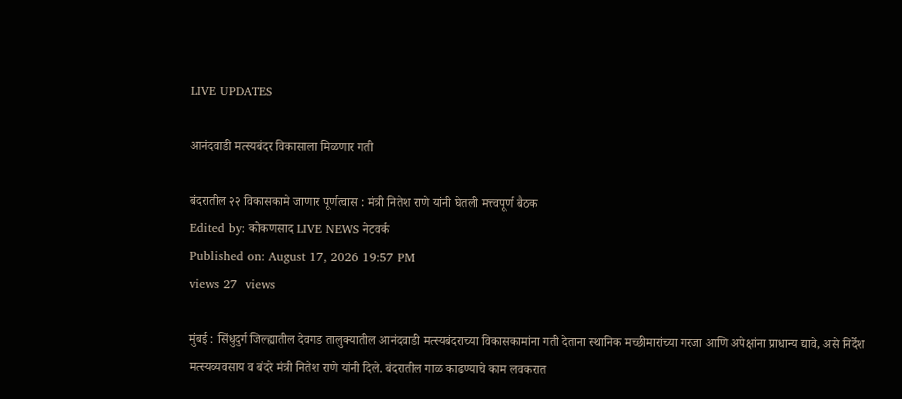LIVE UPDATES

आनंदवाडी मत्स्यबंदर विकासाला मिळणार गती

बंदरातील २२ विकासकामे जाणार पूर्णत्वास : मंत्री नितेश राणे यांनी घेतली मत्त्वपूर्ण बैठक
Edited by: कोकणसाद LIVE NEWS नेटवर्क
Published on: August 17, 2026 19:57 PM
views 27  views

मुंबई : सिंधुदुर्ग जिल्ह्यातील देवगड तालुक्यातील आनंदवाडी मत्स्यबंदराच्या विकासकामांना गती देताना स्थानिक मच्छीमारांच्या गरजा आणि अपेक्षांना प्राधान्य द्यावे, असे निर्देश मत्स्यव्यवसाय व बंदरे मंत्री नितेश राणे यांनी दिले. बंदरातील गाळ काढण्याचे काम लवकरात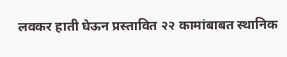लवकर हाती घेऊन प्रस्तावित २२ कामांबाबत स्थानिक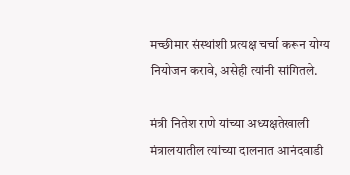मच्छीमार संस्थांशी प्रत्यक्ष चर्चा करून योग्य नियोजन करावे, असेही त्यांनी सांगितले.

मंत्री नितेश राणे यांच्या अध्यक्षतेखाली मंत्रालयातील त्यांच्या दालनात आनंदवाडी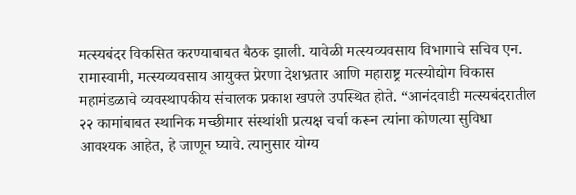मत्स्यबंदर विकसित करण्याबाबत बैठक झाली. यावेळी मत्स्यव्यवसाय विभागाचे सचिव एन. रामास्वामी, मत्स्यव्यवसाय आयुक्त प्रेरणा देशभ्रतार आणि महाराष्ट्र मत्स्योद्योग विकास महामंडळाचे व्यवस्थापकीय संचालक प्रकाश खपले उपस्थित होते. “आनंदवाडी मत्स्यबंदरातील २२ कामांबाबत स्थानिक मच्छीमार संस्थांशी प्रत्यक्ष चर्चा करून त्यांना कोणत्या सुविधा आवश्यक आहेत, हे जाणून घ्यावे. त्यानुसार योग्य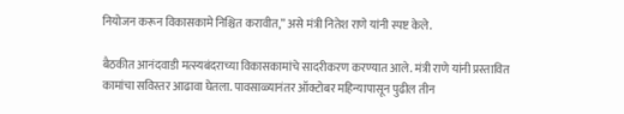नियोजन करून विकासकामे निश्चित करावीत,” असे मंत्री नितेश राणे यांनी स्पष्ट केले.

बैठकीत आनंदवाडी मत्स्यबंदराच्या विकासकामांचे सादरीकरण करण्यात आले. मंत्री राणे यांनी प्रस्तावित कामांचा सविस्तर आढावा घेतला. पावसाळ्यानंतर ऑक्टोबर महिन्यापासून पुढील तीन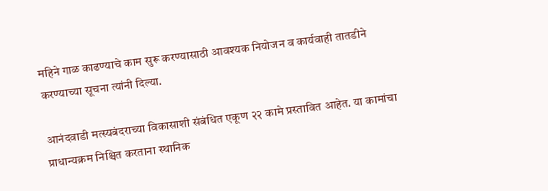महिने गाळ काढण्याचे काम सुरू करण्यासाठी आवश्यक नियोजन व कार्यवाही तातडीने करण्याच्या सूचना त्यांनी दिल्या.

आनंदवाडी मत्स्यबंदराच्या विकासाशी संबंधित एकूण २२ कामे प्रस्तावित आहेत. या कामांचा प्राधान्यक्रम निश्चित करताना स्थानिक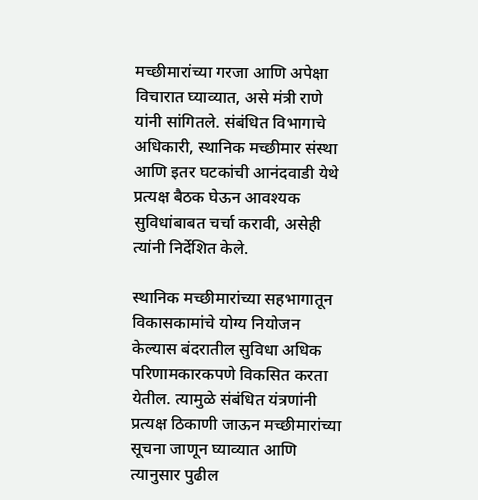मच्छीमारांच्या गरजा आणि अपेक्षा विचारात घ्याव्यात, असे मंत्री राणे यांनी सांगितले. संबंधित विभागाचे अधिकारी, स्थानिक मच्छीमार संस्था आणि इतर घटकांची आनंदवाडी येथे प्रत्यक्ष बैठक घेऊन आवश्यक सुविधांबाबत चर्चा करावी, असेही त्यांनी निर्देशित केले.

स्थानिक मच्छीमारांच्या सहभागातून विकासकामांचे योग्य नियोजन केल्यास बंदरातील सुविधा अधिक परिणामकारकपणे विकसित करता येतील. त्यामुळे संबंधित यंत्रणांनी प्रत्यक्ष ठिकाणी जाऊन मच्छीमारांच्या सूचना जाणून घ्याव्यात आणि त्यानुसार पुढील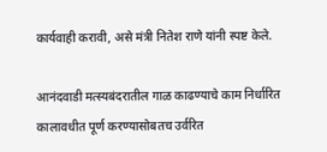कार्यवाही करावी, असे मंत्री नितेश राणे यांनी स्पष्ट केले.

आनंदवाडी मत्स्यबंदरातील गाळ काढण्याचे काम निर्धारित कालावधीत पूर्ण करण्यासोबतच उर्वरित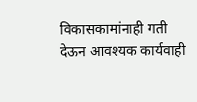विकासकामांनाही गती देऊन आवश्यक कार्यवाही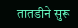तातडीने सुरू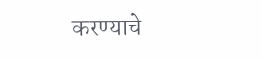करण्याचे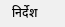निर्देश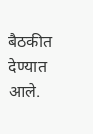बैठकीत देण्यात आले.